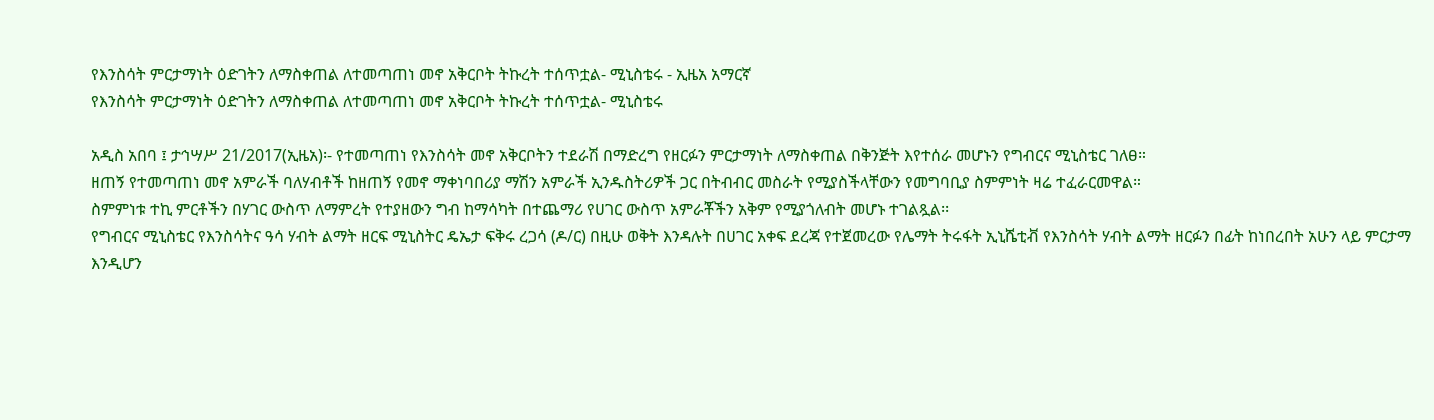የእንስሳት ምርታማነት ዕድገትን ለማስቀጠል ለተመጣጠነ መኖ አቅርቦት ትኩረት ተሰጥቷል- ሚኒስቴሩ - ኢዜአ አማርኛ
የእንስሳት ምርታማነት ዕድገትን ለማስቀጠል ለተመጣጠነ መኖ አቅርቦት ትኩረት ተሰጥቷል- ሚኒስቴሩ

አዲስ አበባ ፤ ታኅሣሥ 21/2017(ኢዜአ)፡- የተመጣጠነ የእንስሳት መኖ አቅርቦትን ተደራሽ በማድረግ የዘርፉን ምርታማነት ለማስቀጠል በቅንጅት እየተሰራ መሆኑን የግብርና ሚኒስቴር ገለፀ።
ዘጠኝ የተመጣጠነ መኖ አምራች ባለሃብቶች ከዘጠኝ የመኖ ማቀነባበሪያ ማሽን አምራች ኢንዱስትሪዎች ጋር በትብብር መስራት የሚያስችላቸውን የመግባቢያ ስምምነት ዛሬ ተፈራርመዋል።
ስምምነቱ ተኪ ምርቶችን በሃገር ውስጥ ለማምረት የተያዘውን ግብ ከማሳካት በተጨማሪ የሀገር ውስጥ አምራቾችን አቅም የሚያጎለብት መሆኑ ተገልጿል፡፡
የግብርና ሚኒስቴር የእንስሳትና ዓሳ ሃብት ልማት ዘርፍ ሚኒስትር ዴኤታ ፍቅሩ ረጋሳ (ዶ/ር) በዚሁ ወቅት እንዳሉት በሀገር አቀፍ ደረጃ የተጀመረው የሌማት ትሩፋት ኢኒሼቲቭ የእንስሳት ሃብት ልማት ዘርፉን በፊት ከነበረበት አሁን ላይ ምርታማ እንዲሆን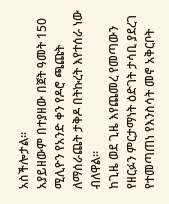አስችሎታል።
አያይዘውም በተያዘው በጀት ዓመት 150 ሚሊዮን የአንድ ቀን የዶሮ ጫጩት ለማሰራጨት ታቅዶ በትኩረት እየተሰራ ነው ብለዋል።
ከጊዜ ወደ ጊዜ እየጨመረ የመጣውን የዘርፉን ምርታማነት ዕድገት ታሳቢ ያደረገ የተመጣጠነ የእንስሳት መኖ አቅርቦት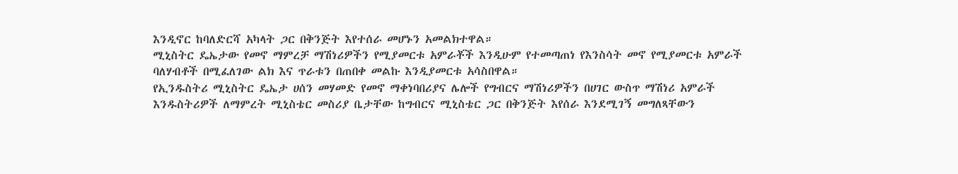እንዲኖር ከባለድርሻ አካላት ጋር በቅንጅት እየተሰራ መሆኑን አመልክተዋል።
ሚኒስትር ዴኤታው የመኖ ማምረቻ ማሽነሪዎችን የሚያመርቱ አምራቾች እንዲሁም የተመጣጠነ የእንስሳት መኖ የሚያመርቱ አምራች ባለሃብቶች በሚፈለገው ልክ እና ጥራቱን በጠበቀ መልኩ እንዲያመርቱ አሳስበዋል።
የኢንዱስትሪ ሚኒስትር ዴኤታ ሀሰን መሃመድ የመኖ ማቀነባበሪያና ሌሎች የግብርና ማሽነሪዎችን በሀገር ውስጥ ማሽነሪ አምራች እንዱስትሪዎች ለማምረት ሚኒስቴር መስሪያ ቤታቸው ከግብርና ሚኒስቴር ጋር በቅንጅት እየሰራ እንደሚገኝ መግለጻቸውን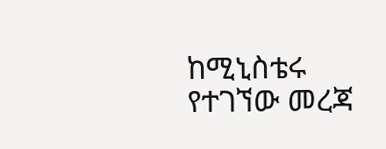ከሚኒስቴሩ የተገኘው መረጃ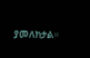ያመለክታል።